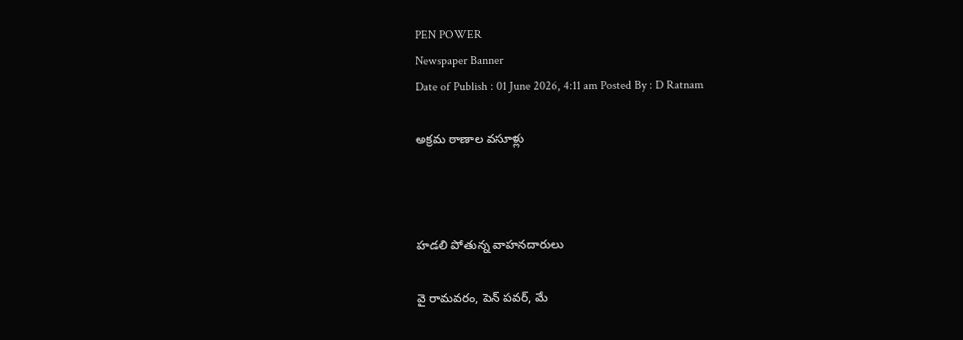PEN POWER
Newspaper Banner
Date of Publish : 01 June 2026, 4:11 am Posted By : D Ratnam

అక్రమ ఠాణాల వసూళ్లు



హడలి పోతున్న వాహనదారులు

వై రామవరం, పెన్ పవర్, మే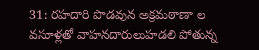31: రహదారి పొడవున అక్రమఠాణా ల వసూళ్లతో వాహనదారులుహడలి పోతున్న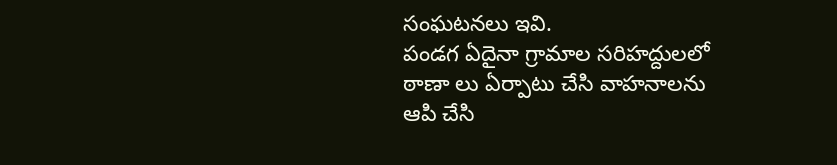సంఘటనలు ఇవి.
పండగ ఏదైనా గ్రామాల సరిహద్దులలో ఠాణా లు ఏర్పాటు చేసి వాహనాలను ఆపి చేసి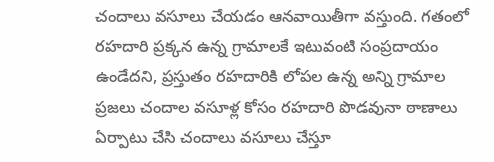చందాలు వసూలు చేయడం ఆనవాయితీగా వస్తుంది. గతంలో రహదారి ప్రక్కన ఉన్న గ్రామాలకే ఇటువంటి సంప్రదాయం ఉండేదని, ప్రస్తుతం రహదారికి లోపల ఉన్న అన్ని గ్రామాల ప్రజలు చందాల వసూళ్ల కోసం రహదారి పొడవునా ఠాణాలు ఏర్పాటు చేసి చందాలు వసూలు చేస్తూ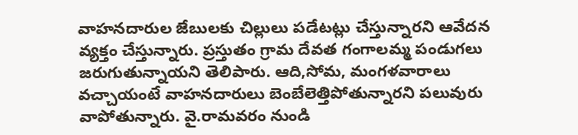వాహనదారుల జేబులకు చిల్లులు పడేటట్లు చేస్తున్నారని ఆవేదన వ్యక్తం చేస్తున్నారు. ప్రస్తుతం గ్రామ దేవత గంగాలమ్మ పండుగలు జరుగుతున్నాయని తెలిపారు. ఆది,సోమ, మంగళవారాలు వచ్చాయంటే వాహనదారులు బెంబేలెత్తిపోతున్నారని పలువురు వాపోతున్నారు. వై.రామవరం నుండి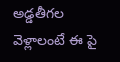అడ్డతీగల వెళ్లాలంటే ఈ పై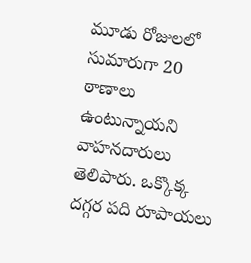మూడు రోజులలో సుమారుగా 20 ఠాణాలు ఉంటున్నాయని వాహనదారులు తెలిపారు. ఒక్కొక్క దగ్గర పది రూపాయలు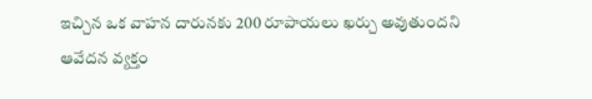ఇచ్చిన ఒక వాహన దారునకు 200 రూపాయలు ఖర్చు అవుతుందని ఆవేదన వ్యక్తం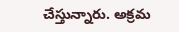చేస్తున్నారు. అక్రమ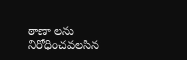ఠాణా లను నిరోధించవలసిన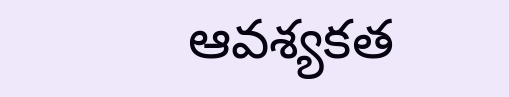ఆవశ్యకత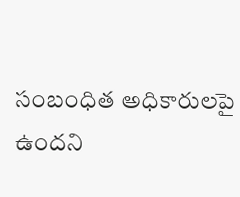సంబంధిత అధికారులపై ఉందని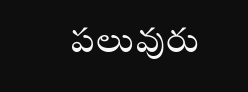పలువురు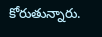కోరుతున్నారు.